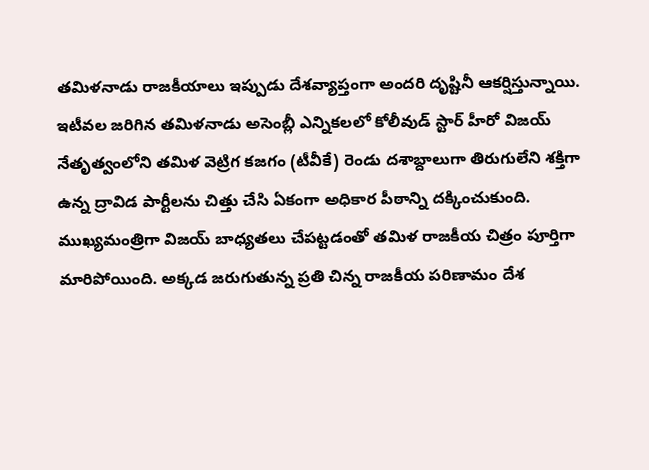తమిళనాడు రాజకీయాలు ఇప్పుడు దేశవ్యాప్తంగా అందరి దృష్టినీ ఆకర్షిస్తున్నాయి. ఇటీవల జరిగిన తమిళనాడు అసెంబ్లీ ఎన్నికలలో కోలీవుడ్ స్టార్ హీరో విజయ్ నేతృత్వంలోని తమిళ వెట్రిగ కజగం (టీవీకే) రెండు దశాబ్దాలుగా తిరుగులేని శక్తిగా ఉన్న ద్రావిడ పార్టీలను చిత్తు చేసి ఏకంగా అధికార పీఠాన్ని దక్కించుకుంది. ముఖ్యమంత్రిగా విజయ్ బాధ్యతలు చేపట్టడంతో తమిళ రాజకీయ చిత్రం పూర్తిగా మారిపోయింది. అక్కడ జరుగుతున్న ప్రతి చిన్న రాజకీయ పరిణామం దేశ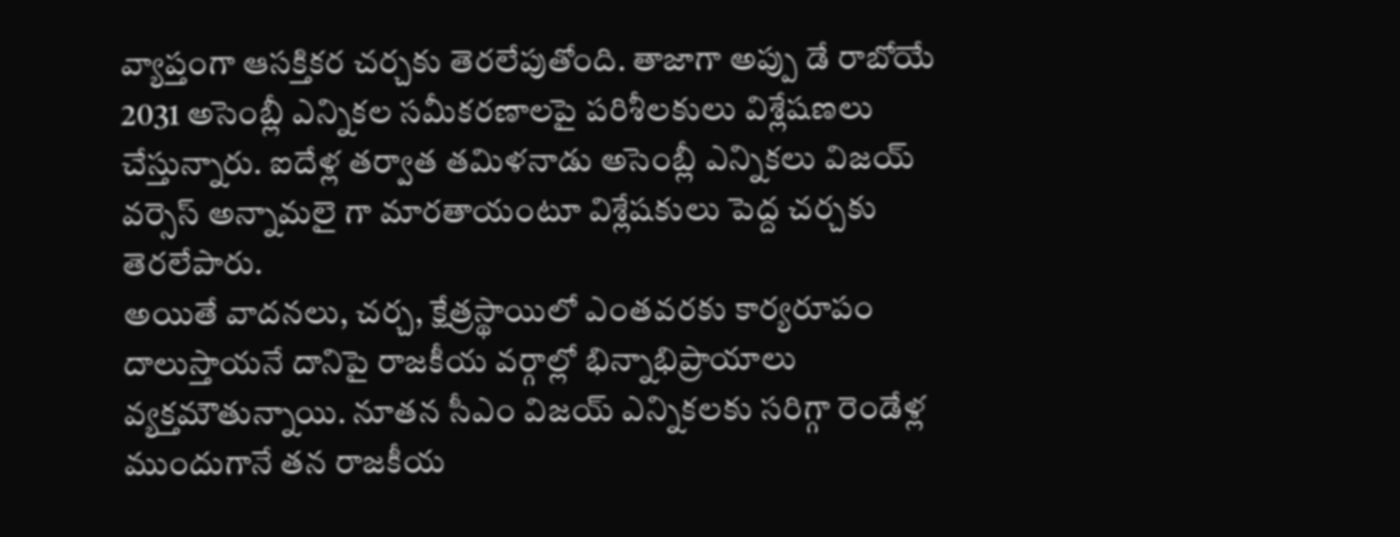వ్యాప్తంగా ఆసక్తికర చర్చకు తెరలేపుతోంది. తాజాగా అప్పు డే రాబోయే 2031 అసెంబ్లీ ఎన్నికల సమీకరణాలపై పరిశీలకులు విశ్లేషణలు చేస్తున్నారు. ఐదేళ్ల తర్వాత తమిళనాడు అసెంబ్లీ ఎన్నికలు విజయ్ వర్సెస్ అన్నామలై గా మారతాయంటూ విశ్లేషకులు పెద్ద చర్చకు తెరలేపారు.
అయితే వాదనలు, చర్చ, క్షేత్రస్థాయిలో ఎంతవరకు కార్యరూపం దాలుస్తాయనే దానిపై రాజకీయ వర్గాల్లో భిన్నాభిప్రాయాలు వ్యక్తమౌతున్నాయి. నూతన సీఎం విజయ్ ఎన్నికలకు సరిగ్గా రెండేళ్ల ముందుగానే తన రాజకీయ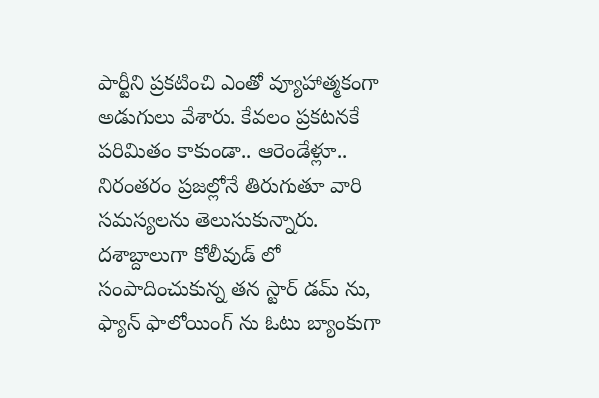పార్టీని ప్రకటించి ఎంతో వ్యూహాత్మకంగా అడుగులు వేశారు. కేవలం ప్రకటనకే పరిమితం కాకుండా.. ఆరెండేళ్లూ.. నిరంతరం ప్రజల్లోనే తిరుగుతూ వారి సమస్యలను తెలుసుకున్నారు. దశాబ్దాలుగా కోలీవుడ్ లో సంపాదించుకున్న తన స్టార్ డమ్ ను, ఫ్యాన్ ఫాలోయింగ్ ను ఓటు బ్యాంకుగా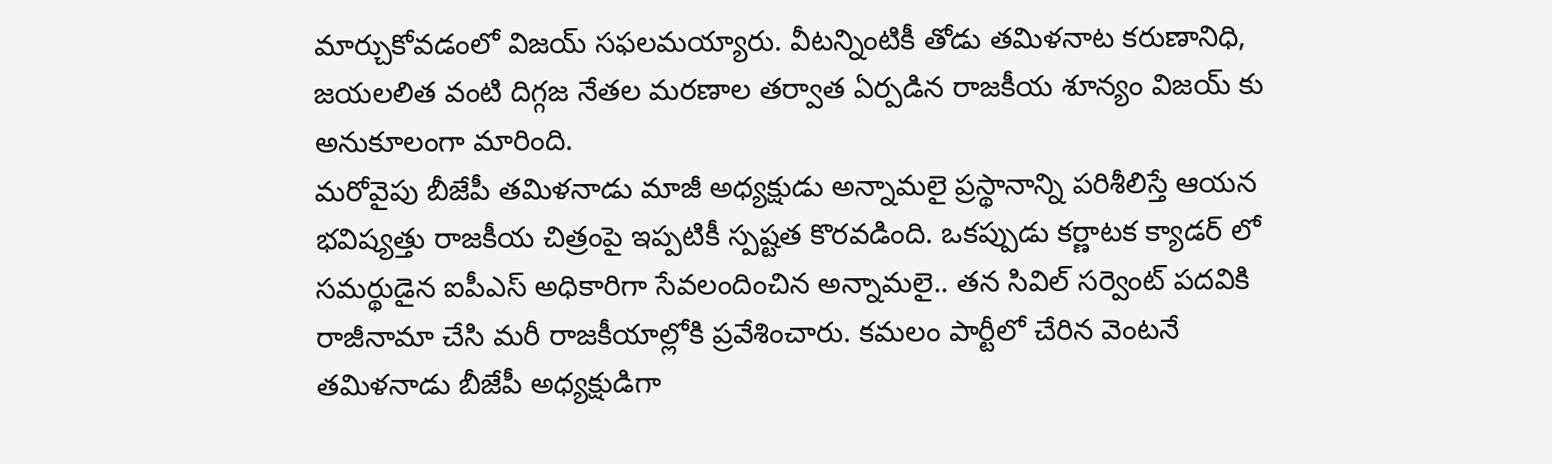మార్చుకోవడంలో విజయ్ సఫలమయ్యారు. వీటన్నింటికీ తోడు తమిళనాట కరుణానిధి, జయలలిత వంటి దిగ్గజ నేతల మరణాల తర్వాత ఏర్పడిన రాజకీయ శూన్యం విజయ్ కు అనుకూలంగా మారింది.
మరోవైపు బీజేపీ తమిళనాడు మాజీ అధ్యక్షుడు అన్నామలై ప్రస్థానాన్ని పరిశీలిస్తే ఆయన భవిష్యత్తు రాజకీయ చిత్రంపై ఇప్పటికీ స్పష్టత కొరవడింది. ఒకప్పుడు కర్ణాటక క్యాడర్ లో సమర్థుడైన ఐపీఎస్ అధికారిగా సేవలందించిన అన్నామలై.. తన సివిల్ సర్వెంట్ పదవికి రాజీనామా చేసి మరీ రాజకీయాల్లోకి ప్రవేశించారు. కమలం పార్టీలో చేరిన వెంటనే తమిళనాడు బీజేపీ అధ్యక్షుడిగా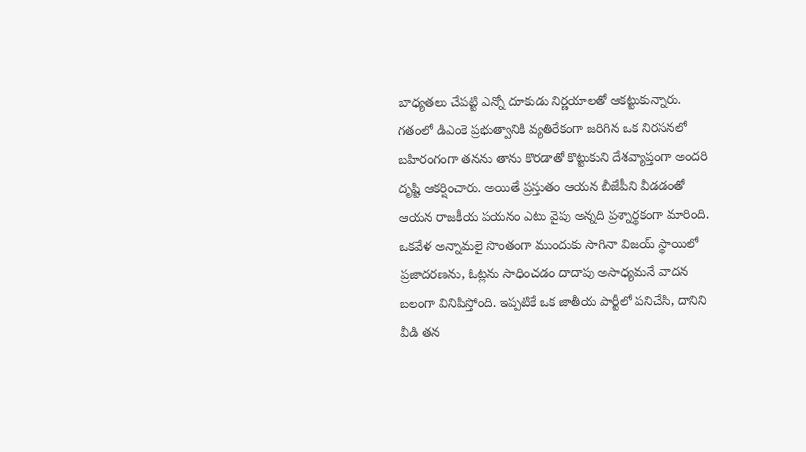బాధ్యతలు చేపట్టి ఎన్నో దూకుడు నిర్ణయాలతో ఆకట్టుకున్నారు. గతంలో డిఎంకె ప్రభుత్వానికి వ్యతిరేకంగా జరిగిన ఒక నిరసనలో బహిరంగంగా తనను తాను కొరడాతో కొట్టుకుని దేశవ్యాప్తంగా అందరి దృష్టి ఆకర్షించారు. అయితే ప్రస్తుతం ఆయన బీజేపీని వీడడంతో ఆయన రాజకీయ పయనం ఎటు వైపు అన్నది ప్రశ్నార్థకంగా మారింది.
ఒకవేళ అన్నామలై సొంతంగా ముందుకు సాగినా విజయ్ స్థాయిలో ప్రజాదరణను, ఓట్లను సాధించడం దాదాపు అసాధ్యమనే వాదన బలంగా వినిపిస్తోంది. ఇప్పటికే ఒక జాతీయ పార్టీలో పనిచేసి, దానిని వీడి తన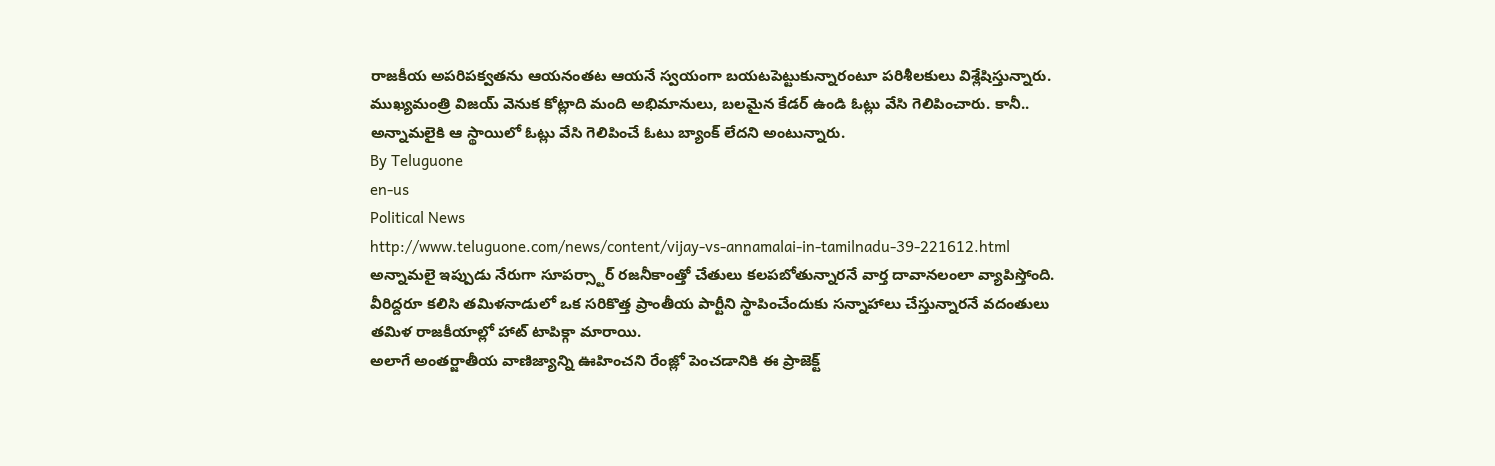రాజకీయ అపరిపక్వతను ఆయనంతట ఆయనే స్వయంగా బయటపెట్టుకున్నారంటూ పరిశీలకులు విశ్లేషిస్తున్నారు. ముఖ్యమంత్రి విజయ్ వెనుక కోట్లాది మంది అభిమానులు, బలమైన కేడర్ ఉండి ఓట్లు వేసి గెలిపించారు. కానీ.. అన్నామలైకి ఆ స్థాయిలో ఓట్లు వేసి గెలిపించే ఓటు బ్యాంక్ లేదని అంటున్నారు.
By Teluguone
en-us
Political News
http://www.teluguone.com/news/content/vijay-vs-annamalai-in-tamilnadu-39-221612.html
అన్నామలై ఇప్పుడు నేరుగా సూపర్స్టార్ రజనీకాంత్తో చేతులు కలపబోతున్నారనే వార్త దావానలంలా వ్యాపిస్తోంది. వీరిద్దరూ కలిసి తమిళనాడులో ఒక సరికొత్త ప్రాంతీయ పార్టీని స్థాపించేందుకు సన్నాహాలు చేస్తున్నారనే వదంతులు తమిళ రాజకీయాల్లో హాట్ టాపిక్గా మారాయి.
అలాగే అంతర్జాతీయ వాణిజ్యాన్ని ఊహించని రేంజ్లో పెంచడానికి ఈ ప్రాజెక్ట్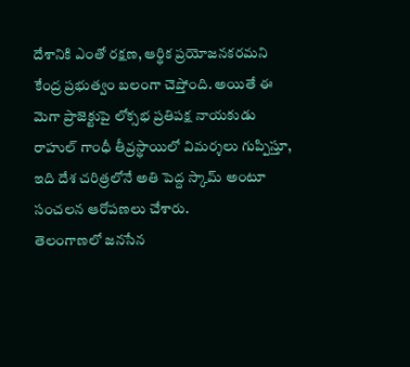దేశానికి ఎంతో రక్షణ, ఆర్థిక ప్రయోజనకరమని కేంద్ర ప్రభుత్వం బలంగా చెప్తోంది. అయితే ఈ మెగా ప్రాజెక్టుపై లోక్సభ ప్రతిపక్ష నాయకుడు రాహుల్ గాంధీ తీవ్రస్థాయిలో విమర్శలు గుప్పిస్తూ, ఇది దేశ చరిత్రలోనే అతి పెద్ద స్కామ్ అంటూ సంచలన ఆరోపణలు చేశారు.
తెలంగాణలో జనసేన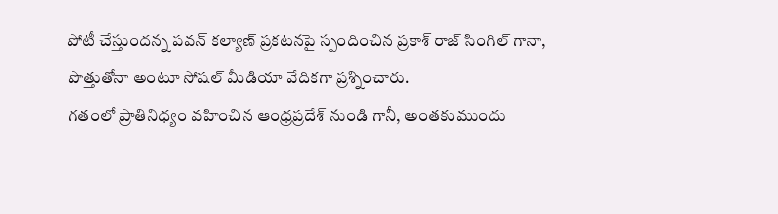పోటీ చేస్తుందన్న పవన్ కల్యాణ్ ప్రకటనపై స్పందించిన ప్రకాశ్ రాజ్ సింగిల్ గానా, పొత్తుతోనా అంటూ సోషల్ మీడియా వేదికగా ప్రశ్నించారు.
గతంలో ప్రాతినిధ్యం వహించిన ఆంధ్రప్రదేశ్ నుండి గానీ, అంతకుముందు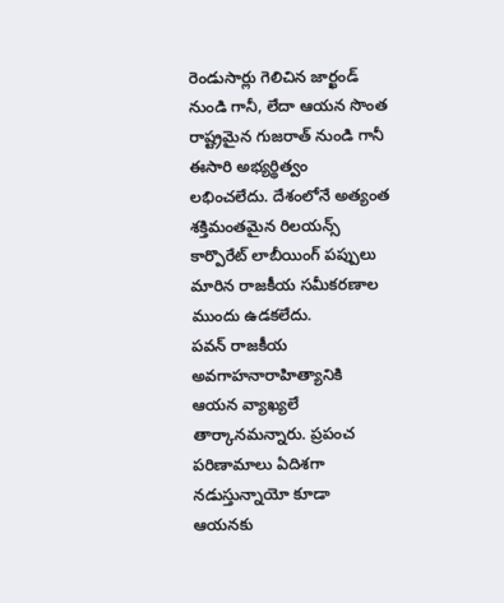రెండుసార్లు గెలిచిన జార్ఖండ్ నుండి గానీ, లేదా ఆయన సొంత రాష్ట్రమైన గుజరాత్ నుండి గానీ ఈసారి అభ్యర్థిత్వం లభించలేదు. దేశంలోనే అత్యంత శక్తిమంతమైన రిలయన్స్ కార్పొరేట్ లాబీయింగ్ పప్పులు మారిన రాజకీయ సమీకరణాల ముందు ఉడకలేదు.
పవన్ రాజకీయ అవగాహనారాహిత్యానికి ఆయన వ్యాఖ్యలే తార్కానమన్నారు. ప్రపంచ పరిణామాలు ఏదిశగా నడుస్తున్నాయో కూడా ఆయనకు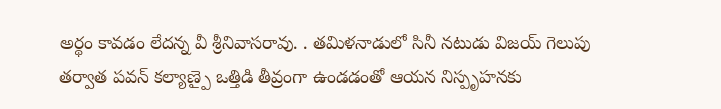అర్థం కావడం లేదన్న వీ శ్రీనివాసరావు. . తమిళనాడులో సినీ నటుడు విజయ్ గెలుపు తర్వాత పవన్ కల్యాణ్పై ఒత్తిడి తీవ్రంగా ఉండడంతో ఆయన నిస్పృహనకు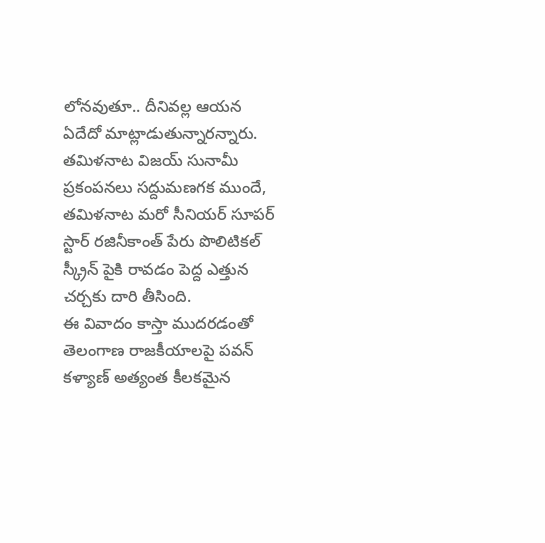లోనవుతూ.. దీనివల్ల ఆయన ఏదేదో మాట్లాడుతున్నారన్నారు.
తమిళనాట విజయ్ సునామీ ప్రకంపనలు సద్దుమణగక ముందే, తమిళనాట మరో సీనియర్ సూపర్ స్టార్ రజినీకాంత్ పేరు పొలిటికల్ స్క్రీన్ పైకి రావడం పెద్ద ఎత్తున చర్చకు దారి తీసింది.
ఈ వివాదం కాస్తా ముదరడంతో తెలంగాణ రాజకీయాలపై పవన్ కళ్యాణ్ అత్యంత కీలకమైన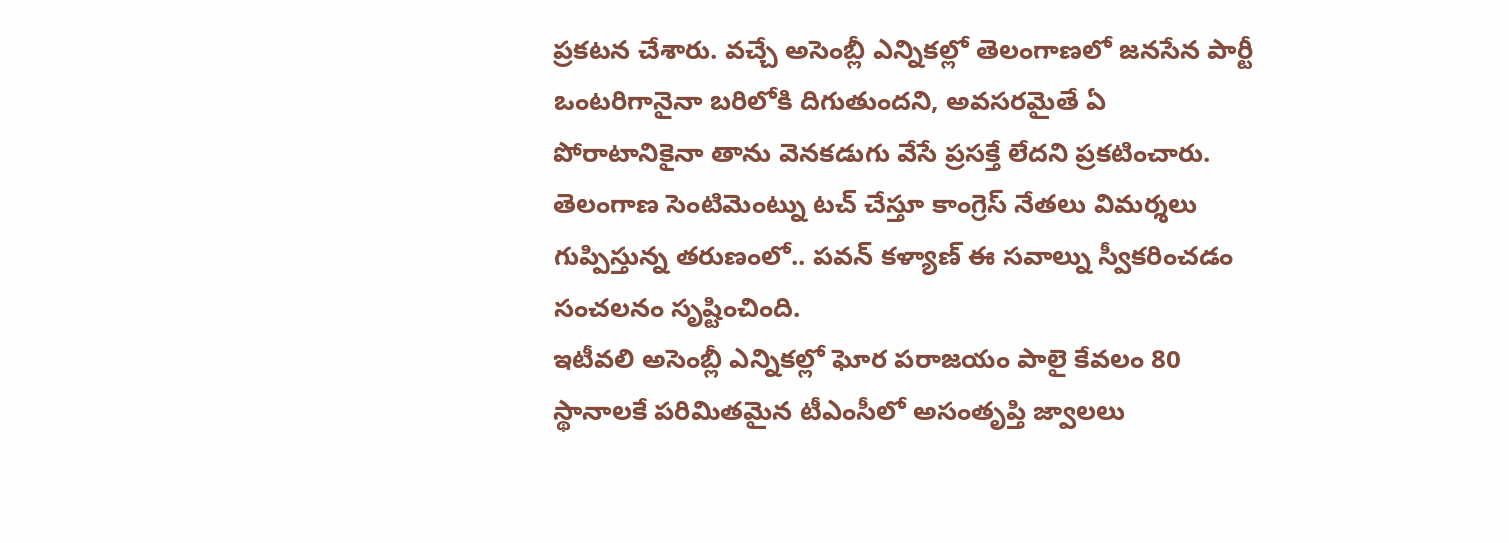ప్రకటన చేశారు. వచ్చే అసెంబ్లీ ఎన్నికల్లో తెలంగాణలో జనసేన పార్టీ ఒంటరిగానైనా బరిలోకి దిగుతుందని, అవసరమైతే ఏ పోరాటానికైనా తాను వెనకడుగు వేసే ప్రసక్తే లేదని ప్రకటించారు. తెలంగాణ సెంటిమెంట్ను టచ్ చేస్తూ కాంగ్రెస్ నేతలు విమర్శలు గుప్పిస్తున్న తరుణంలో.. పవన్ కళ్యాణ్ ఈ సవాల్ను స్వీకరించడం సంచలనం సృష్టించింది.
ఇటీవలి అసెంబ్లీ ఎన్నికల్లో ఘోర పరాజయం పాలై కేవలం 80 స్థానాలకే పరిమితమైన టీఎంసీలో అసంతృప్తి జ్వాలలు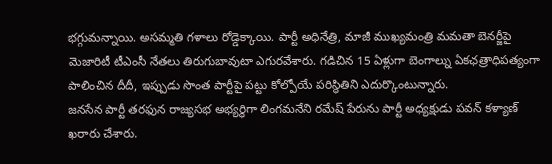భగ్గుమన్నాయి. అసమ్మతి గళాలు రోడ్డెక్కాయి. పార్టీ అధినేత్రి, మాజీ ముఖ్యమంత్రి మమతా బెనర్జీపై మెజారిటీ టీఎంసీ నేతలు తిరుగుబావుటా ఎగురవేశారు. గడిచిన 15 ఏళ్లుగా బెంగాల్ను ఏకఛత్రాధిపత్యంగా పాలించిన దీదీ, ఇప్పుడు సొంత పార్టీపై పట్టు కోల్పోయే పరిస్థితిని ఎదుర్కొంటున్నారు.
జనసేన పార్టీ తరఫున రాజ్యసభ అభ్యర్థిగా లింగమనేని రమేష్ పేరును పార్టీ అధ్యక్షుడు పవన్ కళ్యాణ్ ఖరారు చేశారు.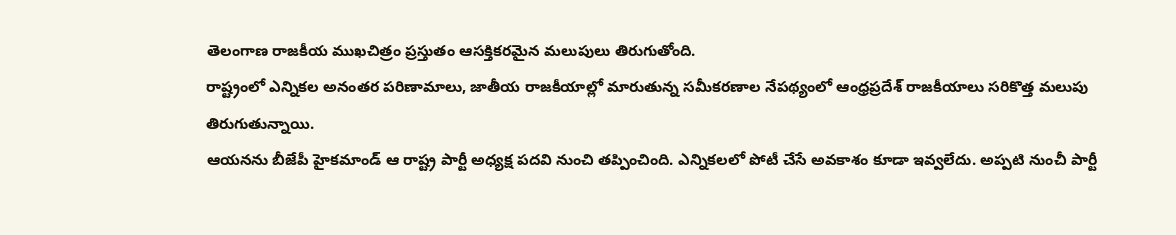తెలంగాణ రాజకీయ ముఖచిత్రం ప్రస్తుతం ఆసక్తికరమైన మలుపులు తిరుగుతోంది.
రాష్ట్రంలో ఎన్నికల అనంతర పరిణామాలు, జాతీయ రాజకీయాల్లో మారుతున్న సమీకరణాల నేపథ్యంలో ఆంధ్రప్రదేశ్ రాజకీయాలు సరికొత్త మలుపు తిరుగుతున్నాయి.
ఆయనను బీజేపీ హైకమాండ్ ఆ రాష్ట్ర పార్టీ అధ్యక్ష పదవి నుంచి తప్పించింది. ఎన్నికలలో పోటీ చేసే అవకాశం కూడా ఇవ్వలేదు. అప్పటి నుంచీ పార్టీ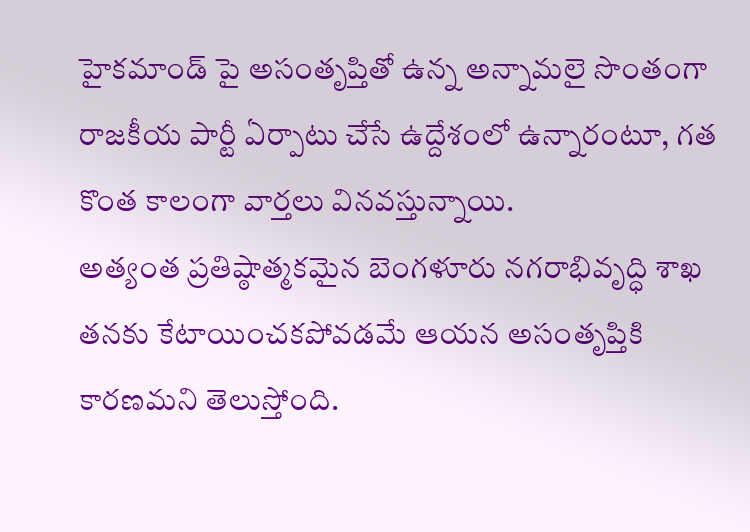హైకమాండ్ పై అసంతృప్తితో ఉన్న అన్నామలై సొంతంగా రాజకీయ పార్టీ ఏర్పాటు చేసే ఉద్దేశంలో ఉన్నారంటూ, గత కొంత కాలంగా వార్తలు వినవస్తున్నాయి.
అత్యంత ప్రతిష్ఠాత్మకమైన బెంగళూరు నగరాభివృద్ధి శాఖ తనకు కేటాయించకపోవడమే ఆయన అసంతృప్తికి కారణమని తెలుస్తోంది.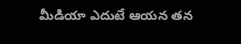మీడియా ఎదుటే ఆయన తన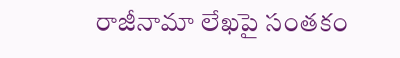రాజీనామా లేఖపై సంతకం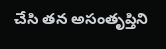చేసి తన అసంతృప్తిని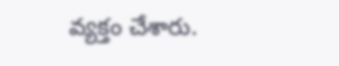వ్యక్తం చేశారు.